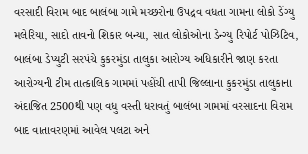વરસાદી વિરામ બાદ બાલંબા ગામે મચ્છરોના ઉપદ્રવ વધતા ગામના લોકો ડેંગ્યુ મલેરિયા, સાદો તાવનો શિકાર બન્યા, સાત લોકોઓના ડેન્ગ્યુ રિપોર્ટ પોઝિટિવ, બાલંબા ડેપ્યુટી સરપંચે કુકરમુંડા તાલુકા આરોગ્ય અધિકારીને જાણ કરતા આરોગ્યની ટીમ તાત્કાલિક ગામમાં પહોંચી તાપી જિલ્લાના કુકરમુંડા તાલુકાના અંદાજિત 2500થી પણ વધુ વસ્તી ધરાવતું બાલંબા ગામમાં વરસાદના વિરામ બાદ વાતાવરણમાં આવેલ પલટા અને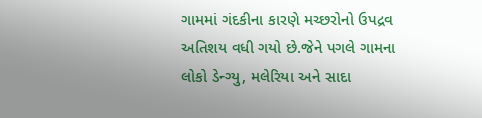ગામમાં ગંદકીના કારણે મચ્છરોનો ઉપદ્રવ અતિશય વધી ગયો છે.જેને પગલે ગામના લોકો ડેન્ગ્યુ, મલેરિયા અને સાદા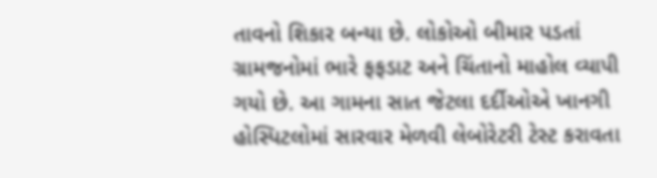તાવનો શિકાર બન્યા છે. લોકોઓ બીમાર પડતાં ગ્રામજનોમાં ભારે ફફડાટ અને ચિંતાનો માહોલ વ્યાપી ગયો છે. આ ગામના સાત જેટલા દર્દીઓએ ખાનગી હોસ્પિટલોમાં સારવાર મેળવી લેબોરેટરી ટેસ્ટ કરાવતા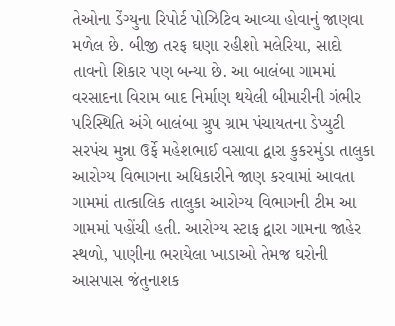તેઓના ડેંગ્યુના રિપોર્ટ પોઝિટિવ આવ્યા હોવાનું જાણવા મળેલ છે. બીજી તરફ ઘણા રહીશો મલેરિયા, સાદો તાવનો શિકાર પણ બન્યા છે. આ બાલંબા ગામમાં વરસાદના વિરામ બાદ નિર્માણ થયેલી બીમારીની ગંભીર પરિસ્થિતિ અંગે બાલંબા ગ્રુપ ગ્રામ પંચાયતના ડેપ્યુટી સરપંચ મુન્ના ઉર્ફે મહેશભાઈ વસાવા દ્વારા કુકરમુંડા તાલુકા આરોગ્ય વિભાગના અધિકારીને જાણ કરવામાં આવતા ગામમાં તાત્કાલિક તાલુકા આરોગ્ય વિભાગની ટીમ આ ગામમાં પહોંચી હતી. આરોગ્ય સ્ટાફ દ્વારા ગામના જાહેર સ્થળો, પાણીના ભરાયેલા ખાડાઓ તેમજ ઘરોની આસપાસ જંતુનાશક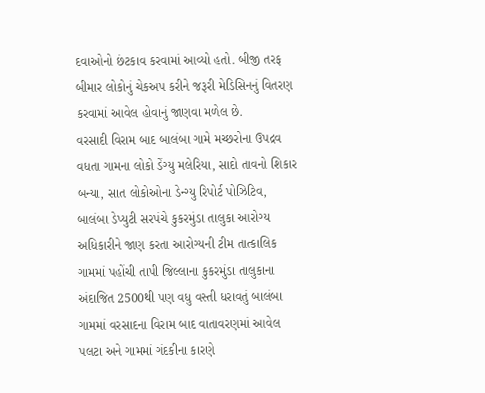દવાઓનો છંટકાવ કરવામાં આવ્યો હતો. બીજી તરફ બીમાર લોકોનું ચેકઅપ કરીને જરૂરી મેડિસિનનું વિતરણ કરવામાં આવેલ હોવાનું જાણવા મળેલ છે.
વરસાદી વિરામ બાદ બાલંબા ગામે મચ્છરોના ઉપદ્રવ વધતા ગામના લોકો ડેંગ્યુ મલેરિયા, સાદો તાવનો શિકાર બન્યા, સાત લોકોઓના ડેન્ગ્યુ રિપોર્ટ પોઝિટિવ, બાલંબા ડેપ્યુટી સરપંચે કુકરમુંડા તાલુકા આરોગ્ય અધિકારીને જાણ કરતા આરોગ્યની ટીમ તાત્કાલિક ગામમાં પહોંચી તાપી જિલ્લાના કુકરમુંડા તાલુકાના અંદાજિત 2500થી પણ વધુ વસ્તી ધરાવતું બાલંબા ગામમાં વરસાદના વિરામ બાદ વાતાવરણમાં આવેલ પલટા અને ગામમાં ગંદકીના કારણે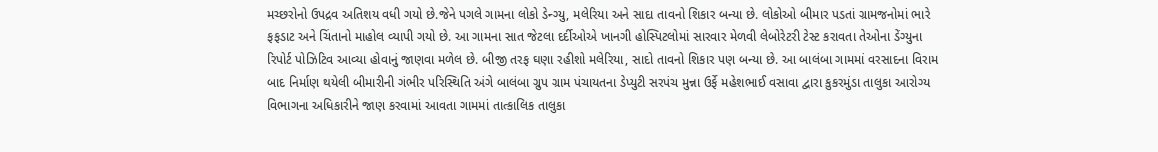મચ્છરોનો ઉપદ્રવ અતિશય વધી ગયો છે.જેને પગલે ગામના લોકો ડેન્ગ્યુ, મલેરિયા અને સાદા તાવનો શિકાર બન્યા છે. લોકોઓ બીમાર પડતાં ગ્રામજનોમાં ભારે ફફડાટ અને ચિંતાનો માહોલ વ્યાપી ગયો છે. આ ગામના સાત જેટલા દર્દીઓએ ખાનગી હોસ્પિટલોમાં સારવાર મેળવી લેબોરેટરી ટેસ્ટ કરાવતા તેઓના ડેંગ્યુના રિપોર્ટ પોઝિટિવ આવ્યા હોવાનું જાણવા મળેલ છે. બીજી તરફ ઘણા રહીશો મલેરિયા, સાદો તાવનો શિકાર પણ બન્યા છે. આ બાલંબા ગામમાં વરસાદના વિરામ બાદ નિર્માણ થયેલી બીમારીની ગંભીર પરિસ્થિતિ અંગે બાલંબા ગ્રુપ ગ્રામ પંચાયતના ડેપ્યુટી સરપંચ મુન્ના ઉર્ફે મહેશભાઈ વસાવા દ્વારા કુકરમુંડા તાલુકા આરોગ્ય વિભાગના અધિકારીને જાણ કરવામાં આવતા ગામમાં તાત્કાલિક તાલુકા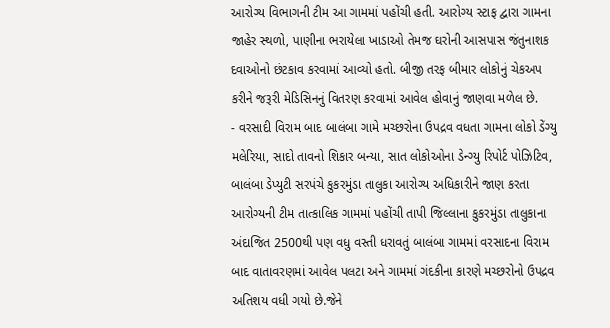આરોગ્ય વિભાગની ટીમ આ ગામમાં પહોંચી હતી. આરોગ્ય સ્ટાફ દ્વારા ગામના જાહેર સ્થળો, પાણીના ભરાયેલા ખાડાઓ તેમજ ઘરોની આસપાસ જંતુનાશક દવાઓનો છંટકાવ કરવામાં આવ્યો હતો. બીજી તરફ બીમાર લોકોનું ચેકઅપ કરીને જરૂરી મેડિસિનનું વિતરણ કરવામાં આવેલ હોવાનું જાણવા મળેલ છે.
- વરસાદી વિરામ બાદ બાલંબા ગામે મચ્છરોના ઉપદ્રવ વધતા ગામના લોકો ડેંગ્યુ મલેરિયા, સાદો તાવનો શિકાર બન્યા, સાત લોકોઓના ડેન્ગ્યુ રિપોર્ટ પોઝિટિવ, બાલંબા ડેપ્યુટી સરપંચે કુકરમુંડા તાલુકા આરોગ્ય અધિકારીને જાણ કરતા આરોગ્યની ટીમ તાત્કાલિક ગામમાં પહોંચી તાપી જિલ્લાના કુકરમુંડા તાલુકાના અંદાજિત 2500થી પણ વધુ વસ્તી ધરાવતું બાલંબા ગામમાં વરસાદના વિરામ બાદ વાતાવરણમાં આવેલ પલટા અને ગામમાં ગંદકીના કારણે મચ્છરોનો ઉપદ્રવ અતિશય વધી ગયો છે.જેને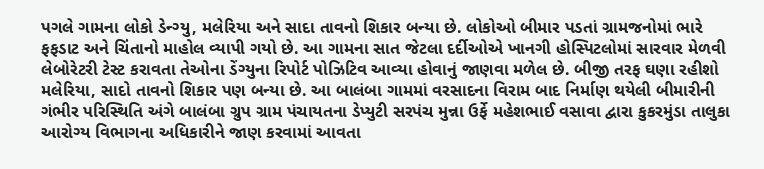પગલે ગામના લોકો ડેન્ગ્યુ, મલેરિયા અને સાદા તાવનો શિકાર બન્યા છે. લોકોઓ બીમાર પડતાં ગ્રામજનોમાં ભારે ફફડાટ અને ચિંતાનો માહોલ વ્યાપી ગયો છે. આ ગામના સાત જેટલા દર્દીઓએ ખાનગી હોસ્પિટલોમાં સારવાર મેળવી લેબોરેટરી ટેસ્ટ કરાવતા તેઓના ડેંગ્યુના રિપોર્ટ પોઝિટિવ આવ્યા હોવાનું જાણવા મળેલ છે. બીજી તરફ ઘણા રહીશો મલેરિયા, સાદો તાવનો શિકાર પણ બન્યા છે. આ બાલંબા ગામમાં વરસાદના વિરામ બાદ નિર્માણ થયેલી બીમારીની ગંભીર પરિસ્થિતિ અંગે બાલંબા ગ્રુપ ગ્રામ પંચાયતના ડેપ્યુટી સરપંચ મુન્ના ઉર્ફે મહેશભાઈ વસાવા દ્વારા કુકરમુંડા તાલુકા આરોગ્ય વિભાગના અધિકારીને જાણ કરવામાં આવતા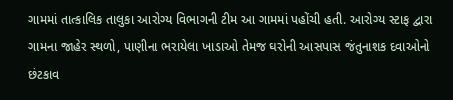ગામમાં તાત્કાલિક તાલુકા આરોગ્ય વિભાગની ટીમ આ ગામમાં પહોંચી હતી. આરોગ્ય સ્ટાફ દ્વારા ગામના જાહેર સ્થળો, પાણીના ભરાયેલા ખાડાઓ તેમજ ઘરોની આસપાસ જંતુનાશક દવાઓનો છંટકાવ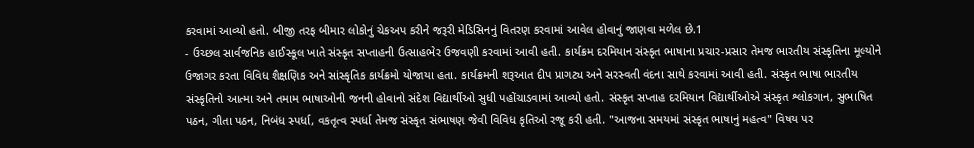કરવામાં આવ્યો હતો. બીજી તરફ બીમાર લોકોનું ચેકઅપ કરીને જરૂરી મેડિસિનનું વિતરણ કરવામાં આવેલ હોવાનું જાણવા મળેલ છે.1
- ઉચ્છલ સાર્વજનિક હાઈસ્કૂલ ખાતે સંસ્કૃત સપ્તાહની ઉત્સાહભેર ઉજવણી કરવામાં આવી હતી. કાર્યક્રમ દરમિયાન સંસ્કૃત ભાષાના પ્રચાર-પ્રસાર તેમજ ભારતીય સંસ્કૃતિના મૂલ્યોને ઉજાગર કરતા વિવિધ શૈક્ષણિક અને સાંસ્કૃતિક કાર્યક્રમો યોજાયા હતા. કાર્યક્રમની શરૂઆત દીપ પ્રાગટ્ય અને સરસ્વતી વંદના સાથે કરવામાં આવી હતી. સંસ્કૃત ભાષા ભારતીય સંસ્કૃતિનો આત્મા અને તમામ ભાષાઓની જનની હોવાનો સંદેશ વિદ્યાર્થીઓ સુધી પહોંચાડવામાં આવ્યો હતો. સંસ્કૃત સપ્તાહ દરમિયાન વિદ્યાર્થીઓએ સંસ્કૃત શ્લોકગાન, સુભાષિત પઠન, ગીતા પઠન, નિબંધ સ્પર્ધા, વકતૃત્વ સ્પર્ધા તેમજ સંસ્કૃત સંભાષણ જેવી વિવિધ કૃતિઓ રજૂ કરી હતી. "આજના સમયમાં સંસ્કૃત ભાષાનું મહત્વ" વિષય પર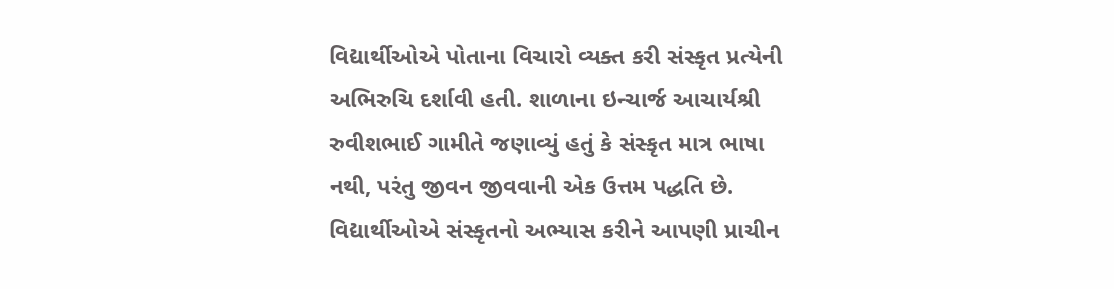વિદ્યાર્થીઓએ પોતાના વિચારો વ્યક્ત કરી સંસ્કૃત પ્રત્યેની અભિરુચિ દર્શાવી હતી. શાળાના ઇન્ચાર્જ આચાર્યશ્રી રુવીશભાઈ ગામીતે જણાવ્યું હતું કે સંસ્કૃત માત્ર ભાષા નથી, પરંતુ જીવન જીવવાની એક ઉત્તમ પદ્ધતિ છે. વિદ્યાર્થીઓએ સંસ્કૃતનો અભ્યાસ કરીને આપણી પ્રાચીન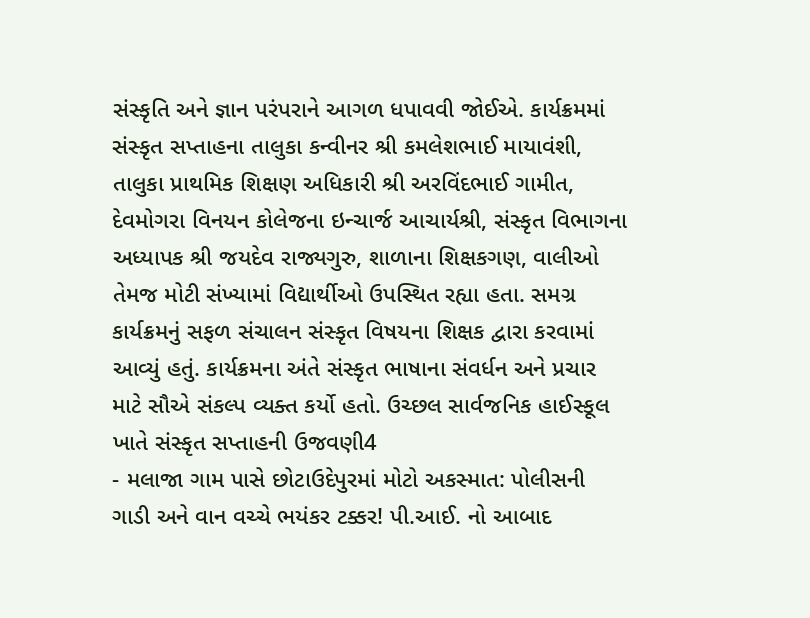સંસ્કૃતિ અને જ્ઞાન પરંપરાને આગળ ધપાવવી જોઈએ. કાર્યક્રમમાં સંસ્કૃત સપ્તાહના તાલુકા કન્વીનર શ્રી કમલેશભાઈ માયાવંશી, તાલુકા પ્રાથમિક શિક્ષણ અધિકારી શ્રી અરવિંદભાઈ ગામીત, દેવમોગરા વિનયન કોલેજના ઇન્ચાર્જ આચાર્યશ્રી, સંસ્કૃત વિભાગના અધ્યાપક શ્રી જયદેવ રાજ્યગુરુ, શાળાના શિક્ષકગણ, વાલીઓ તેમજ મોટી સંખ્યામાં વિદ્યાર્થીઓ ઉપસ્થિત રહ્યા હતા. સમગ્ર કાર્યક્રમનું સફળ સંચાલન સંસ્કૃત વિષયના શિક્ષક દ્વારા કરવામાં આવ્યું હતું. કાર્યક્રમના અંતે સંસ્કૃત ભાષાના સંવર્ધન અને પ્રચાર માટે સૌએ સંકલ્પ વ્યક્ત કર્યો હતો. ઉચ્છલ સાર્વજનિક હાઈસ્કૂલ ખાતે સંસ્કૃત સપ્તાહની ઉજવણી4
- મલાજા ગામ પાસે છોટાઉદેપુરમાં મોટો અકસ્માત: પોલીસની ગાડી અને વાન વચ્ચે ભયંકર ટક્કર! પી.આઈ. નો આબાદ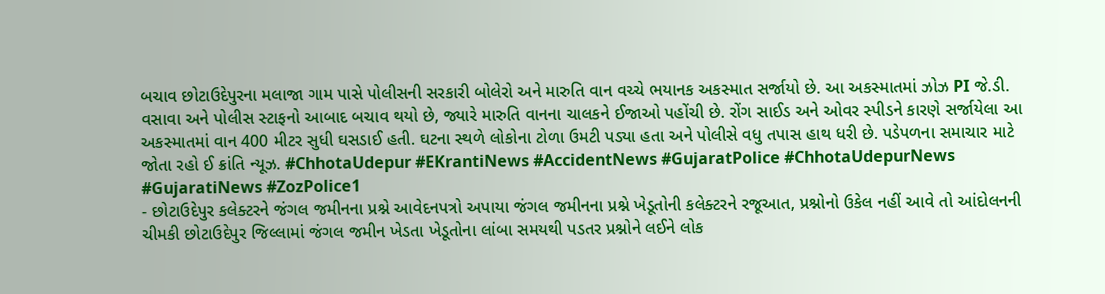બચાવ છોટાઉદેપુરના મલાજા ગામ પાસે પોલીસની સરકારી બોલેરો અને મારુતિ વાન વચ્ચે ભયાનક અકસ્માત સર્જાયો છે. આ અકસ્માતમાં ઝોઝ PI જે.ડી. વસાવા અને પોલીસ સ્ટાફનો આબાદ બચાવ થયો છે, જ્યારે મારુતિ વાનના ચાલકને ઈજાઓ પહોંચી છે. રોંગ સાઈડ અને ઓવર સ્પીડને કારણે સર્જાયેલા આ અકસ્માતમાં વાન 400 મીટર સુધી ઘસડાઈ હતી. ઘટના સ્થળે લોકોના ટોળા ઉમટી પડ્યા હતા અને પોલીસે વધુ તપાસ હાથ ધરી છે. પડેપળના સમાચાર માટે જોતા રહો ઈ ક્રાંતિ ન્યૂઝ. #ChhotaUdepur #EKrantiNews #AccidentNews #GujaratPolice #ChhotaUdepurNews #GujaratiNews #ZozPolice1
- છોટાઉદેપુર કલેક્ટરને જંગલ જમીનના પ્રશ્ને આવેદનપત્રો અપાયા જંગલ જમીનના પ્રશ્ને ખેડૂતોની કલેક્ટરને રજૂઆત, પ્રશ્નોનો ઉકેલ નહીં આવે તો આંદોલનની ચીમકી છોટાઉદેપુર જિલ્લામાં જંગલ જમીન ખેડતા ખેડૂતોના લાંબા સમયથી પડતર પ્રશ્નોને લઈને લોક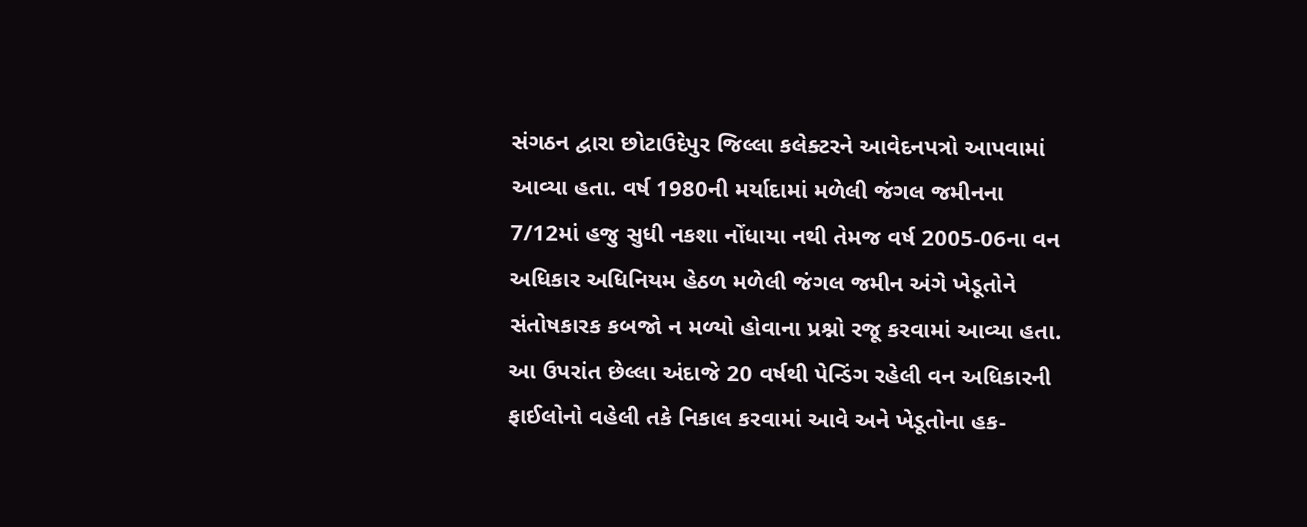સંગઠન દ્વારા છોટાઉદેપુર જિલ્લા કલેક્ટરને આવેદનપત્રો આપવામાં આવ્યા હતા. વર્ષ 1980ની મર્યાદામાં મળેલી જંગલ જમીનના 7/12માં હજુ સુધી નકશા નોંધાયા નથી તેમજ વર્ષ 2005-06ના વન અધિકાર અધિનિયમ હેઠળ મળેલી જંગલ જમીન અંગે ખેડૂતોને સંતોષકારક કબજો ન મળ્યો હોવાના પ્રશ્નો રજૂ કરવામાં આવ્યા હતા. આ ઉપરાંત છેલ્લા અંદાજે 20 વર્ષથી પેન્ડિંગ રહેલી વન અધિકારની ફાઈલોનો વહેલી તકે નિકાલ કરવામાં આવે અને ખેડૂતોના હક-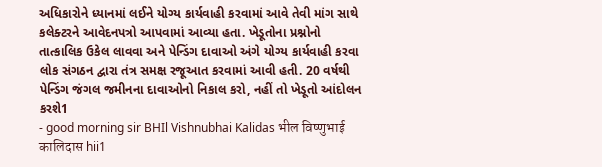અધિકારોને ધ્યાનમાં લઈને યોગ્ય કાર્યવાહી કરવામાં આવે તેવી માંગ સાથે કલેક્ટરને આવેદનપત્રો આપવામાં આવ્યા હતા. ખેડૂતોના પ્રશ્નોનો તાત્કાલિક ઉકેલ લાવવા અને પેન્ડિંગ દાવાઓ અંગે યોગ્ય કાર્યવાહી કરવા લોક સંગઠન દ્વારા તંત્ર સમક્ષ રજૂઆત કરવામાં આવી હતી. 20 વર્ષથી પેન્ડિંગ જંગલ જમીનના દાવાઓનો નિકાલ કરો, નહીં તો ખેડૂતો આંદોલન કરશે1
- good morning sir BHIl Vishnubhai Kalidas भील विष्णुभाई कालिदास hii1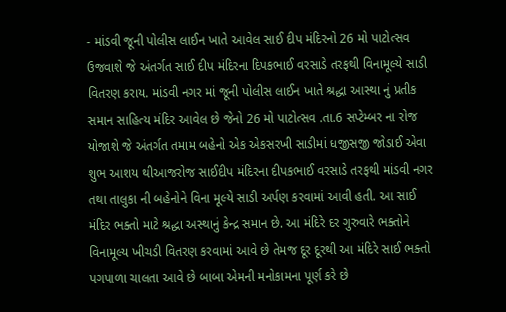- માંડવી જૂની પોલીસ લાઈન ખાતે આવેલ સાઈ દીપ મંદિરનો 26 મો પાટોત્સવ ઉજવાશે જે અંતર્ગત સાઈ દીપ મંદિરના દિપકભાઈ વરસાડે તરફથી વિનામૂલ્યે સાડી વિતરણ કરાય. માંડવી નગર માં જૂની પોલીસ લાઈન ખાતે શ્રદ્ધા આસ્થા નું પ્રતીક સમાન સાહિત્ય મંદિર આવેલ છે જેનો 26 મો પાટોત્સવ .તા.6 સપ્ટેમ્બર ના રોજ યોજાશે જે અંતર્ગત તમામ બહેનો એક એકસરખી સાડીમાં ધજીસજી જોડાઈ એવા શુભ આશય થીઆજરોજ સાઈદીપ મંદિરના દીપકભાઈ વરસાડે તરફથી માંડવી નગર તથા તાલુકા ની બહેનોને વિના મૂલ્યે સાડી અર્પણ કરવામાં આવી હતી. આ સાઈ મંદિર ભક્તો માટે શ્રદ્ધા અસ્થાનું કેન્દ્ર સમાન છે. આ મંદિરે દર ગુરુવારે ભક્તોને વિનામૂલ્ય ખીચડી વિતરણ કરવામાં આવે છે તેમજ દૂર દૂરથી આ મંદિરે સાઈ ભક્તો પગપાળા ચાલતા આવે છે બાબા એમની મનોકામના પૂર્ણ કરે છે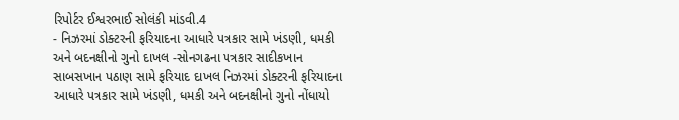રિપોર્ટર ઈશ્વરભાઈ સોલંકી માંડવી.4
- નિઝરમાં ડોક્ટરની ફરિયાદના આધારે પત્રકાર સામે ખંડણી, ધમકી અને બદનક્ષીનો ગુનો દાખલ -સોનગઢના પત્રકાર સાદીકખાન સાબસખાન પઠાણ સામે ફરિયાદ દાખલ નિઝરમાં ડોક્ટરની ફરિયાદના આધારે પત્રકાર સામે ખંડણી, ધમકી અને બદનક્ષીનો ગુનો નોંધાયો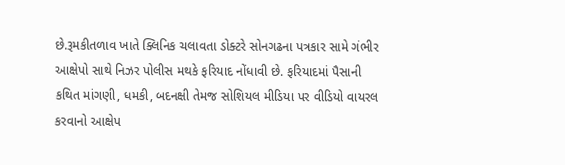છે.રૂમકીતળાવ ખાતે ક્લિનિક ચલાવતા ડોક્ટરે સોનગઢના પત્રકાર સામે ગંભીર આક્ષેપો સાથે નિઝર પોલીસ મથકે ફરિયાદ નોંધાવી છે. ફરિયાદમાં પૈસાની કથિત માંગણી, ધમકી, બદનક્ષી તેમજ સોશિયલ મીડિયા પર વીડિયો વાયરલ કરવાનો આક્ષેપ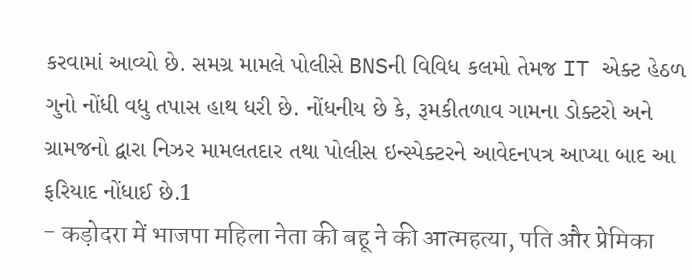કરવામાં આવ્યો છે. સમગ્ર મામલે પોલીસે BNSની વિવિધ કલમો તેમજ IT એક્ટ હેઠળ ગુનો નોંધી વધુ તપાસ હાથ ધરી છે. નોંધનીય છે કે, રૂમકીતળાવ ગામના ડોક્ટરો અને ગ્રામજનો દ્વારા નિઝર મામલતદાર તથા પોલીસ ઇન્સ્પેક્ટરને આવેદનપત્ર આપ્યા બાદ આ ફરિયાદ નોંધાઈ છે.1
- कड़ोदरा में भाजपा महिला नेता की बहू ने की आत्महत्या, पति और प्रेमिका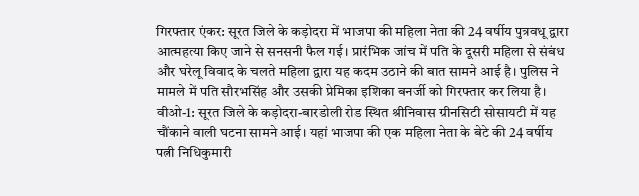गिरफ्तार एंकर: सूरत जिले के कड़ोदरा में भाजपा की महिला नेता की 24 वर्षीय पुत्रवधू द्वारा आत्महत्या किए जाने से सनसनी फैल गई। प्रारंभिक जांच में पति के दूसरी महिला से संबंध और घरेलू विवाद के चलते महिला द्वारा यह कदम उठाने की बात सामने आई है। पुलिस ने मामले में पति सौरभसिंह और उसकी प्रेमिका इशिका बनर्जी को गिरफ्तार कर लिया है। वीओ-1: सूरत जिले के कड़ोदरा-बारडोली रोड स्थित श्रीनिवास ग्रीनसिटी सोसायटी में यह चौंकाने वाली घटना सामने आई। यहां भाजपा की एक महिला नेता के बेटे की 24 वर्षीय पत्नी निधिकुमारी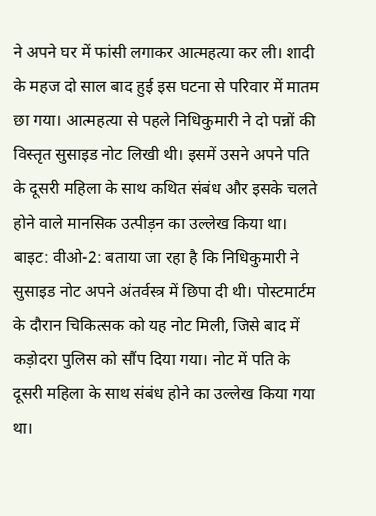ने अपने घर में फांसी लगाकर आत्महत्या कर ली। शादी के महज दो साल बाद हुई इस घटना से परिवार में मातम छा गया। आत्महत्या से पहले निधिकुमारी ने दो पन्नों की विस्तृत सुसाइड नोट लिखी थी। इसमें उसने अपने पति के दूसरी महिला के साथ कथित संबंध और इसके चलते होने वाले मानसिक उत्पीड़न का उल्लेख किया था। बाइट: वीओ-2: बताया जा रहा है कि निधिकुमारी ने सुसाइड नोट अपने अंतर्वस्त्र में छिपा दी थी। पोस्टमार्टम के दौरान चिकित्सक को यह नोट मिली, जिसे बाद में कड़ोदरा पुलिस को सौंप दिया गया। नोट में पति के दूसरी महिला के साथ संबंध होने का उल्लेख किया गया था।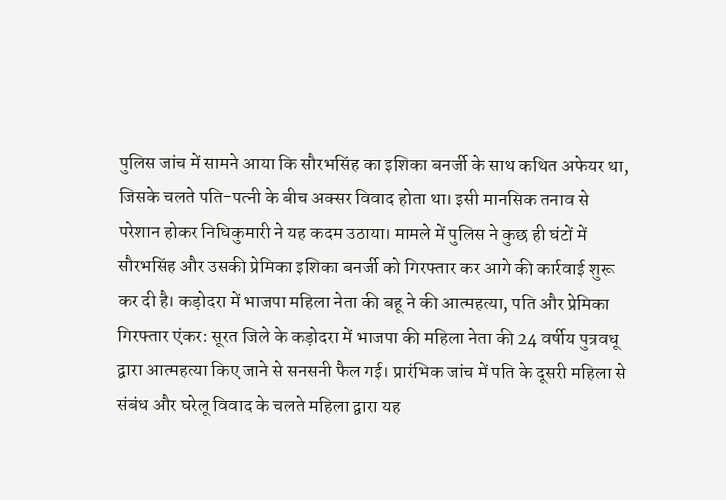पुलिस जांच में सामने आया कि सौरभसिंह का इशिका बनर्जी के साथ कथित अफेयर था, जिसके चलते पति-पत्नी के बीच अक्सर विवाद होता था। इसी मानसिक तनाव से परेशान होकर निधिकुमारी ने यह कदम उठाया। मामले में पुलिस ने कुछ ही घंटों में सौरभसिंह और उसकी प्रेमिका इशिका बनर्जी को गिरफ्तार कर आगे की कार्रवाई शुरू कर दी है। कड़ोदरा में भाजपा महिला नेता की बहू ने की आत्महत्या, पति और प्रेमिका गिरफ्तार एंकर: सूरत जिले के कड़ोदरा में भाजपा की महिला नेता की 24 वर्षीय पुत्रवधू द्वारा आत्महत्या किए जाने से सनसनी फैल गई। प्रारंभिक जांच में पति के दूसरी महिला से संबंध और घरेलू विवाद के चलते महिला द्वारा यह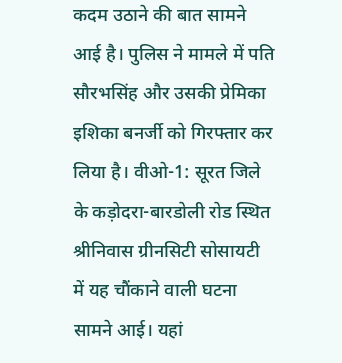कदम उठाने की बात सामने आई है। पुलिस ने मामले में पति सौरभसिंह और उसकी प्रेमिका इशिका बनर्जी को गिरफ्तार कर लिया है। वीओ-1: सूरत जिले के कड़ोदरा-बारडोली रोड स्थित श्रीनिवास ग्रीनसिटी सोसायटी में यह चौंकाने वाली घटना सामने आई। यहां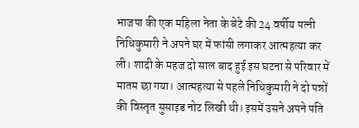भाजपा की एक महिला नेता के बेटे की 24 वर्षीय पत्नी निधिकुमारी ने अपने घर में फांसी लगाकर आत्महत्या कर ली। शादी के महज दो साल बाद हुई इस घटना से परिवार में मातम छा गया। आत्महत्या से पहले निधिकुमारी ने दो पन्नों की विस्तृत सुसाइड नोट लिखी थी। इसमें उसने अपने पति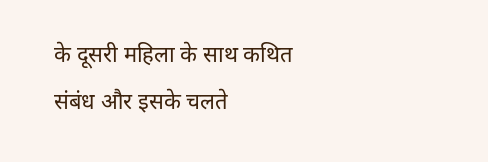के दूसरी महिला के साथ कथित संबंध और इसके चलते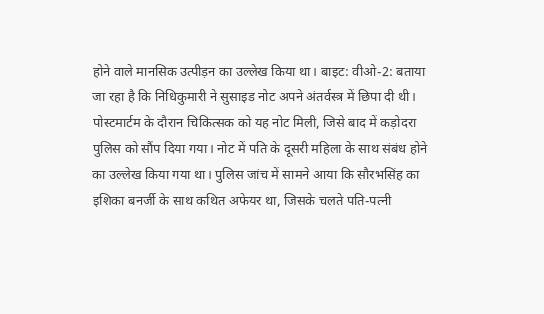होने वाले मानसिक उत्पीड़न का उल्लेख किया था। बाइट: वीओ-2: बताया जा रहा है कि निधिकुमारी ने सुसाइड नोट अपने अंतर्वस्त्र में छिपा दी थी। पोस्टमार्टम के दौरान चिकित्सक को यह नोट मिली, जिसे बाद में कड़ोदरा पुलिस को सौंप दिया गया। नोट में पति के दूसरी महिला के साथ संबंध होने का उल्लेख किया गया था। पुलिस जांच में सामने आया कि सौरभसिंह का इशिका बनर्जी के साथ कथित अफेयर था, जिसके चलते पति-पत्नी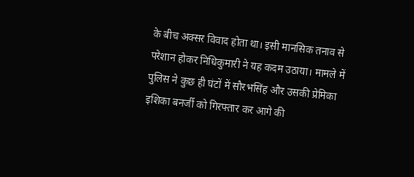के बीच अक्सर विवाद होता था। इसी मानसिक तनाव से परेशान होकर निधिकुमारी ने यह कदम उठाया। मामले में पुलिस ने कुछ ही घंटों में सौरभसिंह और उसकी प्रेमिका इशिका बनर्जी को गिरफ्तार कर आगे की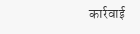कार्रवाई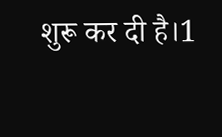शुरू कर दी है।1